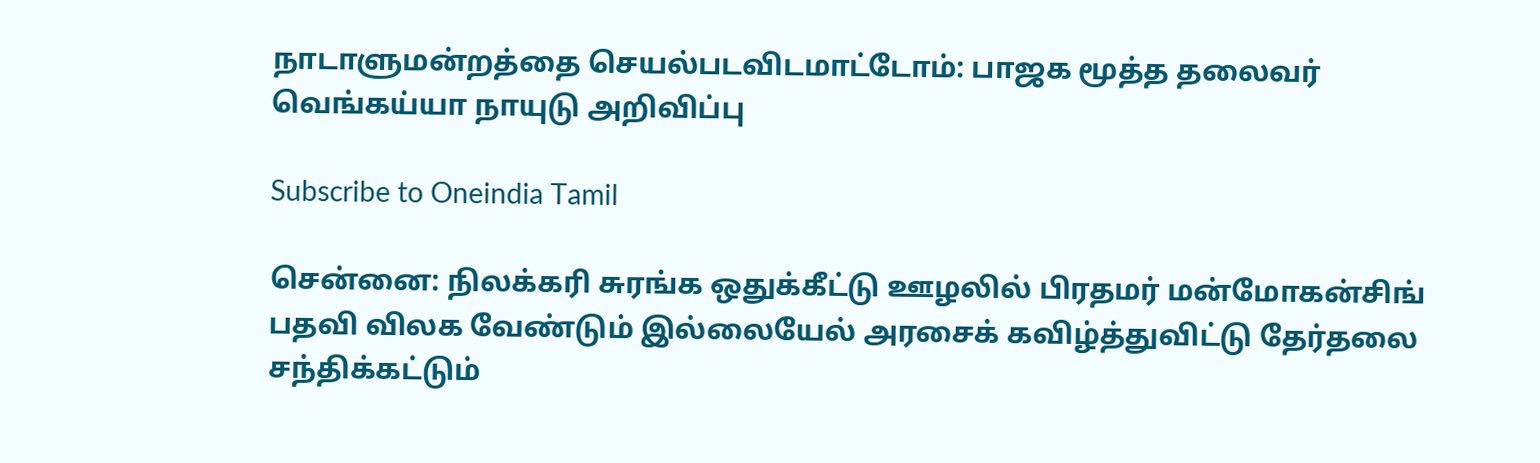நாடாளுமன்றத்தை செயல்படவிடமாட்டோம்: பாஜக மூத்த தலைவர் வெங்கய்யா நாயுடு அறிவிப்பு

Subscribe to Oneindia Tamil

சென்னை: நிலக்கரி சுரங்க ஒதுக்கீட்டு ஊழலில் பிரதமர் மன்மோகன்சிங் பதவி விலக வேண்டும் இல்லையேல் அரசைக் கவிழ்த்துவிட்டு தேர்தலை சந்திக்கட்டும்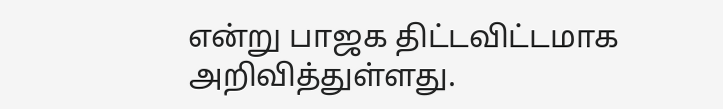என்று பாஜக திட்டவிட்டமாக அறிவித்துள்ளது.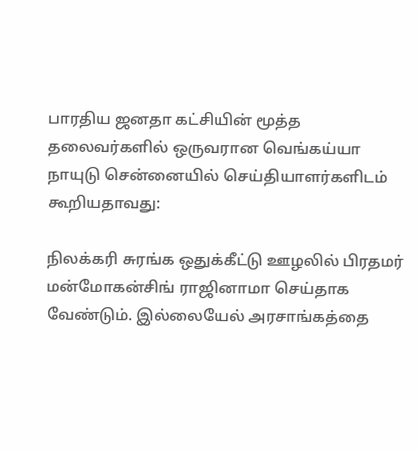பாரதிய ஜனதா கட்சியின் மூத்த தலைவர்களில் ஒருவரான வெங்கய்யா நாயுடு சென்னையில் செய்தியாளர்களிடம் கூறியதாவது:

நிலக்கரி சுரங்க ஒதுக்கீட்டு ஊழலில் பிரதமர் மன்மோகன்சிங் ராஜினாமா செய்தாக வேண்டும். இல்லையேல் அரசாங்கத்தை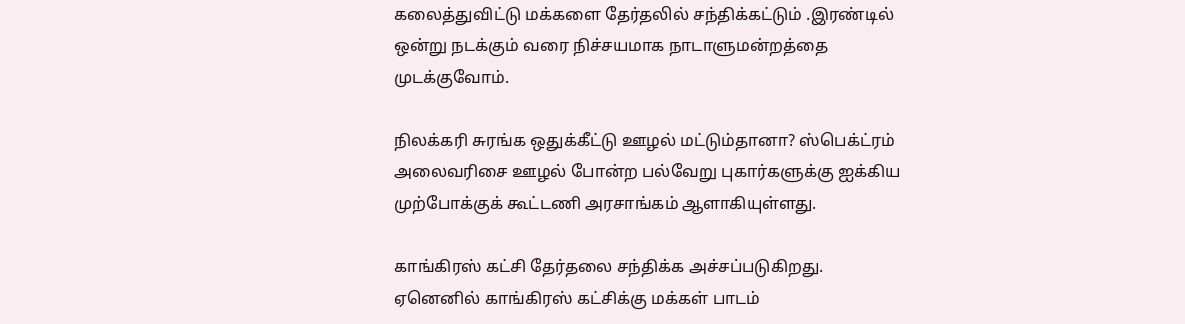கலைத்துவிட்டு மக்களை தேர்தலில் சந்திக்கட்டும் .இரண்டில் ஒன்று நடக்கும் வரை நிச்சயமாக நாடாளுமன்றத்தை முடக்குவோம்.

நிலக்கரி சுரங்க ஒதுக்கீட்டு ஊழல் மட்டும்தானா? ஸ்பெக்ட்ரம் அலைவரிசை ஊழல் போன்ற பல்வேறு புகார்களுக்கு ஐக்கிய முற்போக்குக் கூட்டணி அரசாங்கம் ஆளாகியுள்ளது.

காங்கிரஸ் கட்சி தேர்தலை சந்திக்க அச்சப்படுகிறது. ஏனெனில் காங்கிரஸ் கட்சிக்கு மக்கள் பாடம்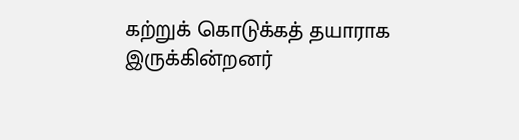கற்றுக் கொடுக்கத் தயாராக இருக்கின்றனர்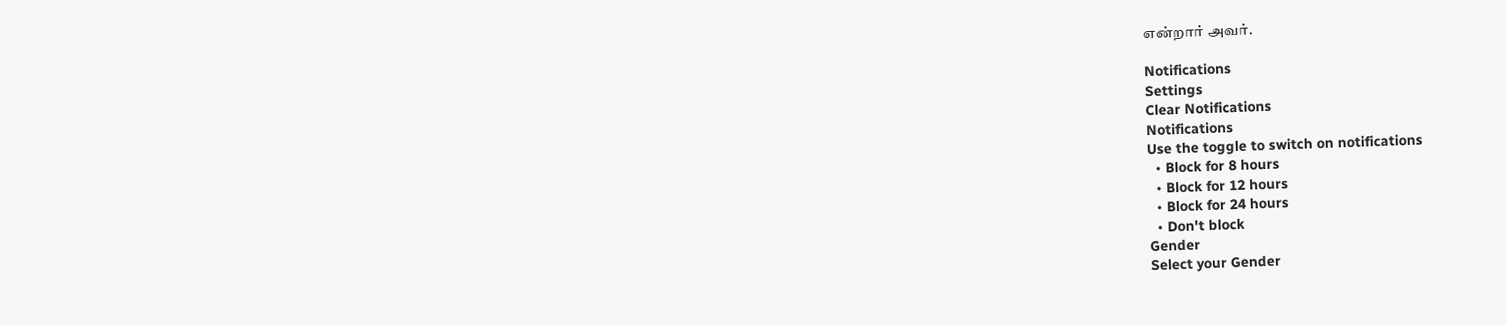என்றார் அவர்.

Notifications
Settings
Clear Notifications
Notifications
Use the toggle to switch on notifications
  • Block for 8 hours
  • Block for 12 hours
  • Block for 24 hours
  • Don't block
Gender
Select your Gender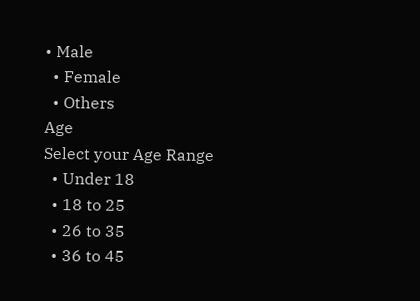• Male
  • Female
  • Others
Age
Select your Age Range
  • Under 18
  • 18 to 25
  • 26 to 35
  • 36 to 45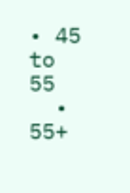• 45 to 55
  • 55+